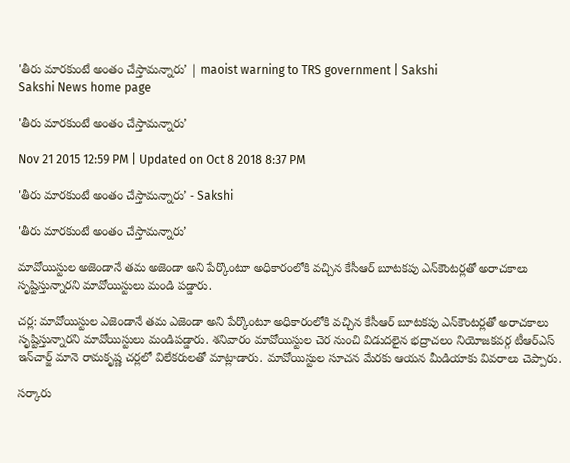'తీరు మారకుంటే అంతం చేస్తామన్నారు’ | maoist warning to TRS government | Sakshi
Sakshi News home page

'తీరు మారకుంటే అంతం చేస్తామన్నారు’

Nov 21 2015 12:59 PM | Updated on Oct 8 2018 8:37 PM

'తీరు మారకుంటే అంతం చేస్తామన్నారు’ - Sakshi

'తీరు మారకుంటే అంతం చేస్తామన్నారు’

మావోయిస్టుల అజెండానే తమ అజెండా అని పేర్కొంటూ అధికారంలోకి వచ్చిన కేసీఆర్ బూటకపు ఎన్‌కౌంటర్లతో అరాచకాలు సృష్టిస్తున్నారని మావోయిస్టులు మండి పడ్డారు.

చర్ల: మావోయిస్టుల ఎజెండానే తమ ఎజెండా అని పేర్కొంటూ అధికారంలోకి వచ్చిన కేసీఆర్ బూటకపు ఎన్‌కౌంటర్లతో అరాచకాలు సృష్టిస్తున్నారని మావోయిస్టులు మండిపడ్డారు. శనివారం మావోయిస్టుల చెర నుంచి విడుదలైన భద్రాచలం నియోజకవర్గ టీఆర్‌ఎస్ ఇన్‌చార్జ్ మానె రామకృష్ణ చర్లలో విలేకరులతో మాట్లాడారు. మావోయిస్టుల సూచన మేరకు ఆయన మీడియాకు వివరాలు చెప్పారు.

సర్కారు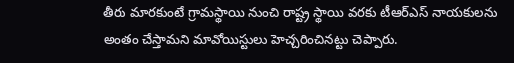తీరు మారకుంటే గ్రామస్థాయి నుంచి రాష్ట్ర స్థాయి వరకు టీఆర్‌ఎస్ నాయకులను అంతం చేస్తామని మావోయిస్టులు హెచ్చరించినట్టు చెప్పారు.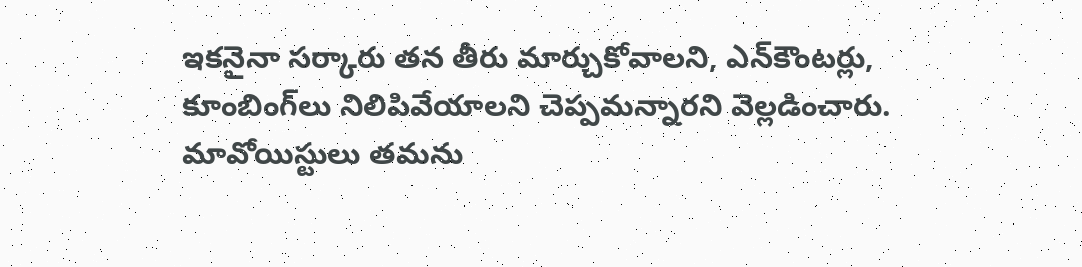ఇకనైనా సర్కారు తన తీరు మార్చుకోవాలని, ఎన్‌కౌంటర్లు, కూంబింగ్‌లు నిలిపివేయాలని చెప్పమన్నారని వెల్లడించారు. మావోయిస్టులు తమను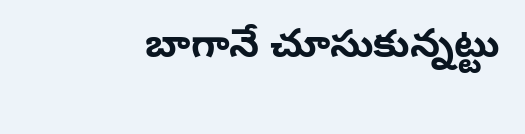బాగానే చూసుకున్నట్టు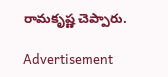రామకృష్ణ చెప్పారు.

Advertisement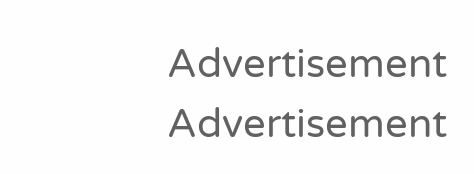Advertisement
Advertisement